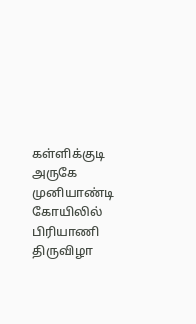கள்ளிக்குடி அருகே முனியாண்டி கோயிலில் பிரியாணி திருவிழா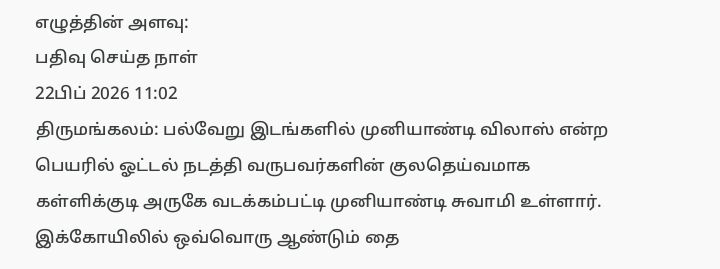எழுத்தின் அளவு:
பதிவு செய்த நாள்
22பிப் 2026 11:02
திருமங்கலம்: பல்வேறு இடங்களில் முனியாண்டி விலாஸ் என்ற பெயரில் ஓட்டல் நடத்தி வருபவர்களின் குலதெய்வமாக கள்ளிக்குடி அருகே வடக்கம்பட்டி முனியாண்டி சுவாமி உள்ளார். இக்கோயிலில் ஒவ்வொரு ஆண்டும் தை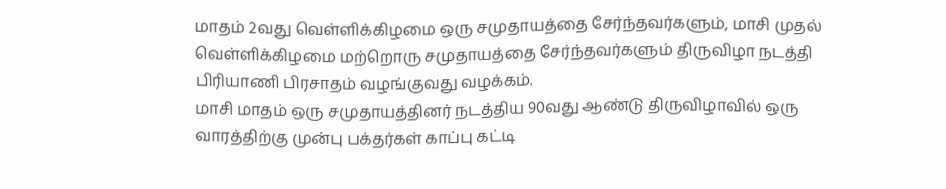மாதம் 2வது வெள்ளிக்கிழமை ஒரு சமுதாயத்தை சேர்ந்தவர்களும், மாசி முதல் வெள்ளிக்கிழமை மற்றொரு சமுதாயத்தை சேர்ந்தவர்களும் திருவிழா நடத்தி பிரியாணி பிரசாதம் வழங்குவது வழக்கம்.
மாசி மாதம் ஒரு சமுதாயத்தினர் நடத்திய 90வது ஆண்டு திருவிழாவில் ஒரு வாரத்திற்கு முன்பு பக்தர்கள் காப்பு கட்டி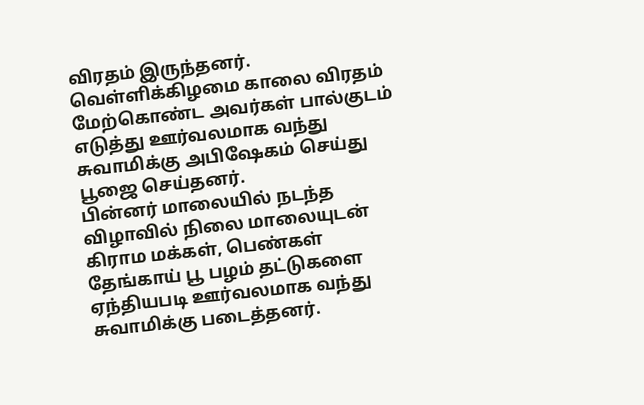விரதம் இருந்தனர். வெள்ளிக்கிழமை காலை விரதம் மேற்கொண்ட அவர்கள் பால்குடம் எடுத்து ஊர்வலமாக வந்து சுவாமிக்கு அபிஷேகம் செய்து பூஜை செய்தனர்.
பின்னர் மாலையில் நடந்த விழாவில் நிலை மாலையுடன் கிராம மக்கள், பெண்கள் தேங்காய் பூ பழம் தட்டுகளை ஏந்தியபடி ஊர்வலமாக வந்து சுவாமிக்கு படைத்தனர்.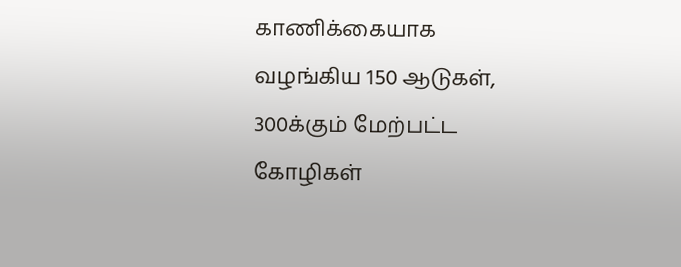காணிக்கையாக வழங்கிய 150 ஆடுகள், 300க்கும் மேற்பட்ட கோழிகள்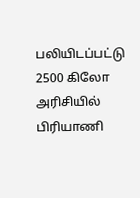பலியிடப்பட்டு 2500 கிலோ அரிசியில் பிரியாணி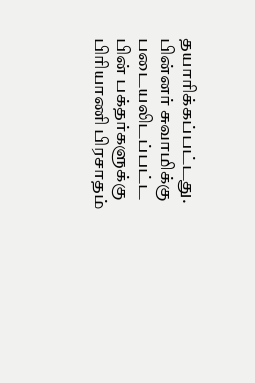தயாரிக்கப்பட்டது.
பின்னர் சுவாமிக்கு படையலிடப்பட்ட பின் பக்தர்களுக்கு பிரியாணி பிரசாதம்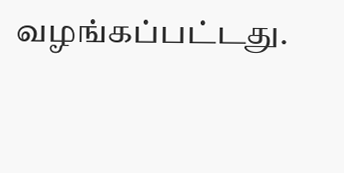வழங்கப்பட்டது.